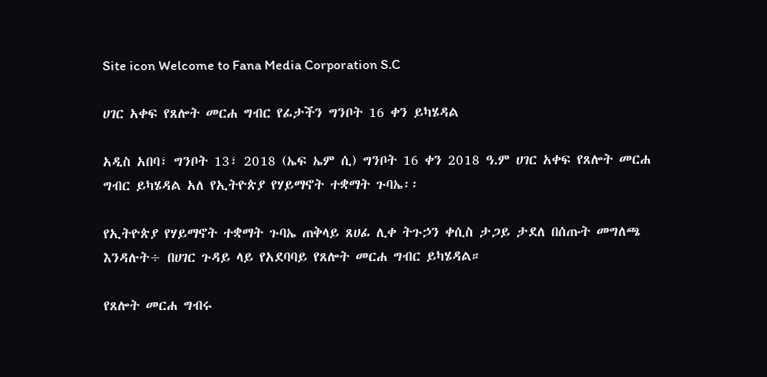Site icon Welcome to Fana Media Corporation S.C

ሀገር አቀፍ የጸሎት መርሐ ግብር የፊታችን ግንቦት 16 ቀን ይካሄዳል

አዲስ አበባ፣ ግንቦት 13፣ 2018 (ኤፍ ኤም ሲ) ግንቦት 16 ቀን 2018 ዓ.ም ሀገር አቀፍ የጸሎት መርሐ ግብር ይካሄዳል አለ የኢትዮጵያ የሃይማኖት ተቋማት ጉባኤ፡፡

የኢትዮጵያ የሃይማኖት ተቋማት ጉባኤ ጠቅላይ ጸሀፊ ሊቀ ትጉኃን ቀሲስ ታጋይ ታደለ በሰጡት መግለጫ እንዳሉት÷ በሀገር ጉዳይ ላይ የአደባባይ የጸሎት መርሐ ግብር ይካሄዳል።

የጸሎት መርሐ ግብሩ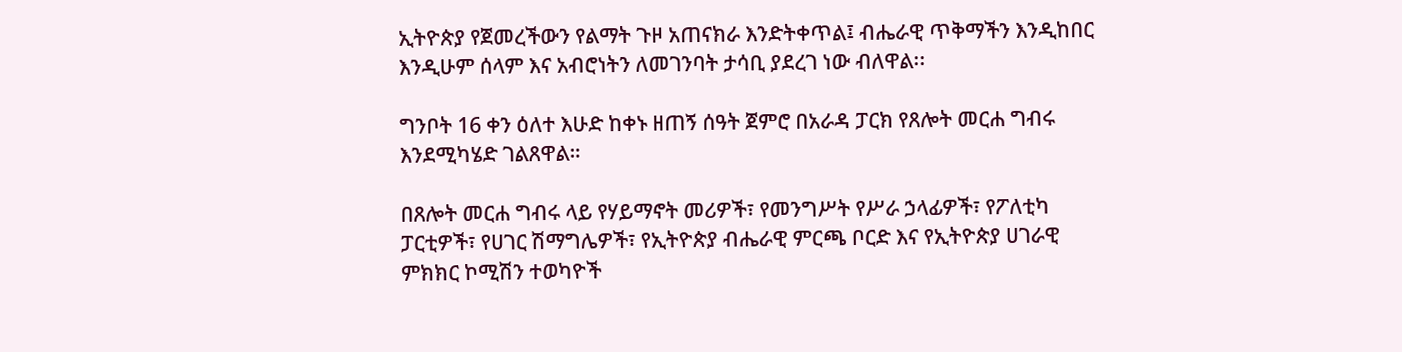ኢትዮጵያ የጀመረችውን የልማት ጉዞ አጠናክራ እንድትቀጥል፤ ብሔራዊ ጥቅማችን እንዲከበር እንዲሁም ሰላም እና አብሮነትን ለመገንባት ታሳቢ ያደረገ ነው ብለዋል፡፡

ግንቦት 16 ቀን ዕለተ እሁድ ከቀኑ ዘጠኝ ሰዓት ጀምሮ በአራዳ ፓርክ የጸሎት መርሐ ግብሩ እንደሚካሄድ ገልጸዋል።

በጸሎት መርሐ ግብሩ ላይ የሃይማኖት መሪዎች፣ የመንግሥት የሥራ ኃላፊዎች፣ የፖለቲካ ፓርቲዎች፣ የሀገር ሽማግሌዎች፣ የኢትዮጵያ ብሔራዊ ምርጫ ቦርድ እና የኢትዮጵያ ሀገራዊ ምክክር ኮሚሽን ተወካዮች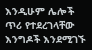እንዲሁም ሌሎች ጥሪ የተደረገላቸው እንግዶች እንደሚገኙ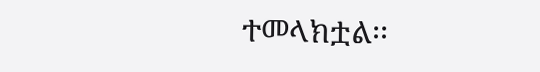ተመላክቷል፡፡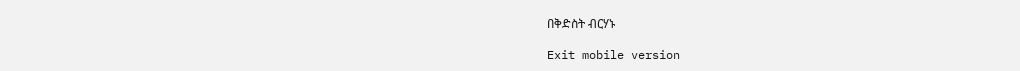በቅድስት ብርሃኑ

Exit mobile version